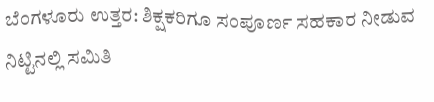ಬೆಂಗಳೂರು ಉತ್ತರ: ಶಿಕ್ಷಕರಿಗೂ ಸಂಪೂರ್ಣ ಸಹಕಾರ ನೀಡುವ ನಿಟ್ಟಿನಲ್ಲಿ ಸಮಿತಿ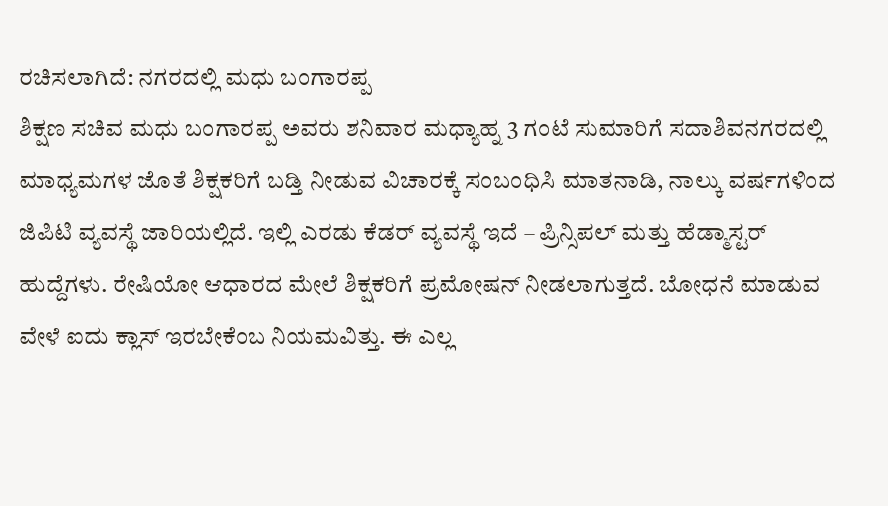ರಚಿಸಲಾಗಿದೆ: ನಗರದಲ್ಲಿ ಮಧು ಬಂಗಾರಪ್ಪ
ಶಿಕ್ಷಣ ಸಚಿವ ಮಧು ಬಂಗಾರಪ್ಪ ಅವರು ಶನಿವಾರ ಮಧ್ಯಾಹ್ನ 3 ಗಂಟೆ ಸುಮಾರಿಗೆ ಸದಾಶಿವನಗರದಲ್ಲಿ ಮಾಧ್ಯಮಗಳ ಜೊತೆ ಶಿಕ್ಷಕರಿಗೆ ಬಡ್ತಿ ನೀಡುವ ವಿಚಾರಕ್ಕೆ ಸಂಬಂಧಿಸಿ ಮಾತನಾಡಿ, ನಾಲ್ಕು ವರ್ಷಗಳಿಂದ ಜಿಪಿಟಿ ವ್ಯವಸ್ಥೆ ಜಾರಿಯಲ್ಲಿದೆ. ಇಲ್ಲಿ ಎರಡು ಕೆಡರ್ ವ್ಯವಸ್ಥೆ ಇದೆ – ಪ್ರಿನ್ಸಿಪಲ್ ಮತ್ತು ಹೆಡ್ಮಾಸ್ಟರ್ ಹುದ್ದೆಗಳು. ರೇಷಿಯೋ ಆಧಾರದ ಮೇಲೆ ಶಿಕ್ಷಕರಿಗೆ ಪ್ರಮೋಷನ್ ನೀಡಲಾಗುತ್ತದೆ. ಬೋಧನೆ ಮಾಡುವ ವೇಳೆ ಐದು ಕ್ಲಾಸ್ ಇರಬೇಕೆಂಬ ನಿಯಮವಿತ್ತು. ಈ ಎಲ್ಲ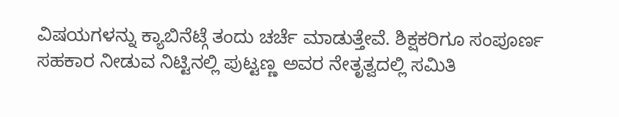ವಿಷಯಗಳನ್ನು ಕ್ಯಾಬಿನೆಟ್ಗೆ ತಂದು ಚರ್ಚೆ ಮಾಡುತ್ತೇವೆ. ಶಿಕ್ಷಕರಿಗೂ ಸಂಪೂರ್ಣ ಸಹಕಾರ ನೀಡುವ ನಿಟ್ಟಿನಲ್ಲಿ ಪುಟ್ಟಣ್ಣ ಅವರ ನೇತೃತ್ವದಲ್ಲಿ ಸಮಿತಿ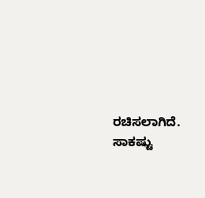ರಚಿಸಲಾಗಿದೆ. ಸಾಕಷ್ಟು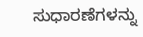ಸುಧಾರಣೆಗಳನ್ನು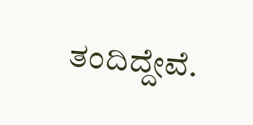ತಂದಿದ್ದೇವೆ.